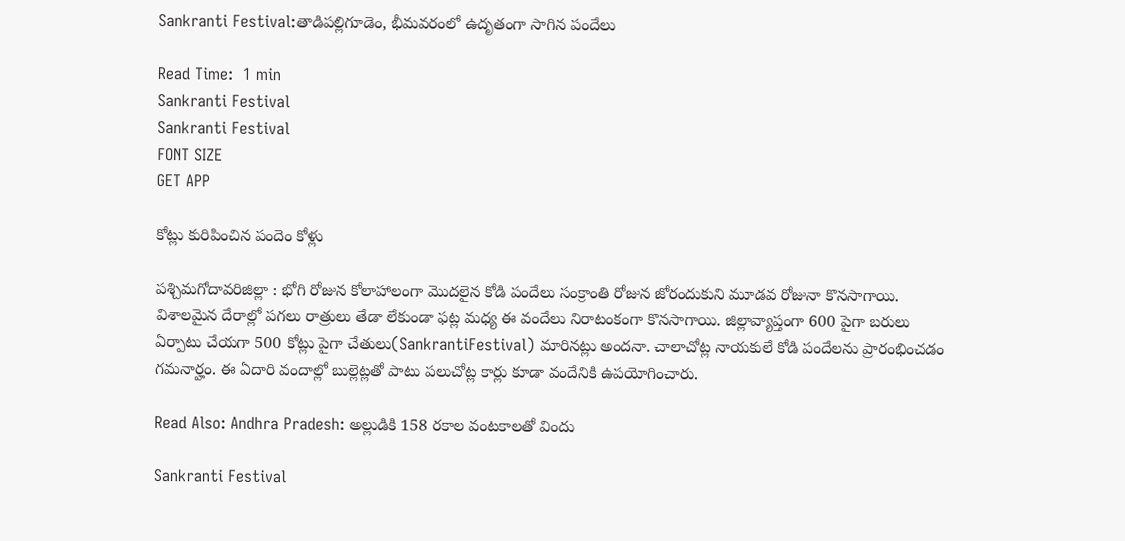Sankranti Festival:తాడిపల్లిగూడెం, భీమవరంలో ఉదృతంగా సాగిన పందేలు

Read Time:  1 min
Sankranti Festival
Sankranti Festival
FONT SIZE
GET APP

కోట్లు కురిపించిన పందెం కోళ్లు

పశ్చిమగోదావరిజిల్లా : భోగి రోజున కోలాహాలంగా మొదలైన కోడి పందేలు సంక్రాంతి రోజున జోరందుకుని మూడవ రోజునా కొనసాగాయి. విశాలమైన దేరాల్లో పగలు రాత్రులు తేడా లేకుండా ఫట్ల మధ్య ఈ వందేలు నిరాటంకంగా కొనసాగాయి. జిల్లావ్యాప్తంగా 600 పైగా బరులు ఏర్పాటు చేయగా 500 కోట్లు పైగా చేతులు(SankrantiFestival) మారినట్లు అందనా. చాలాచోట్ల నాయకులే కోడి పందేలను ప్రారంభించడం గమనార్హం. ఈ ఏదారి వందాల్లో బుల్లెట్లతో పాటు పలుచోట్ల కార్లు కూడా వందేనికి ఉపయోగించారు.

Read Also: Andhra Pradesh: అల్లుడికి 158 రకాల వంటకాలతో విందు

Sankranti Festival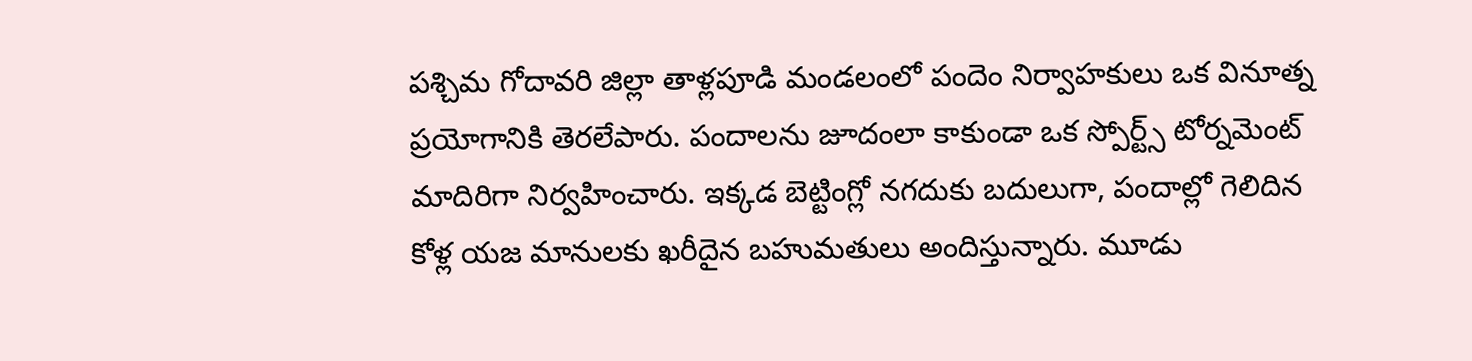పశ్చిమ గోదావరి జిల్లా తాళ్లపూడి మండలంలో పందెం నిర్వాహకులు ఒక వినూత్న ప్రయోగానికి తెరలేపారు. పందాలను జూదంలా కాకుండా ఒక స్పోర్ట్స్ టోర్నమెంట్ మాదిరిగా నిర్వహించారు. ఇక్కడ బెట్టింగ్లో నగదుకు బదులుగా, పందాల్లో గెలిదిన కోళ్ల యజ మానులకు ఖరీదైన బహుమతులు అందిస్తున్నారు. మూడు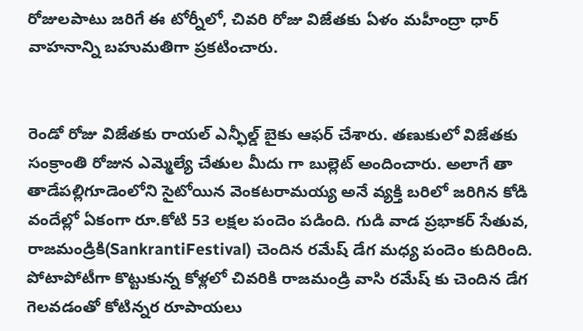రోజులపాటు జరిగే ఈ టోర్నీలో, చివరి రోజు విజేతకు ఏళం మహీంద్రా ధార్ వాహనాన్ని బహుమతిగా ప్రకటించారు.


రెండో రోజు విజేతకు రాయల్ ఎన్ఫీల్డ్ బైకు ఆఫర్ చేశారు. తణుకులో విజేతకు సంక్రాంతి రోజున ఎమ్మెల్యే చేతుల మీదు గా బుల్లెట్ అందించారు. అలాగే తా తాడేపల్లిగూడెంలోని సైటోయిన వెంకటరామయ్య అనే వ్యక్తి బరిలో జరిగిన కోడి వందేల్లో ఏకంగా రూ.కోటి 53 లక్షల పందెం పడింది. గుడి వాడ ప్రభాకర్ సేతువ, రాజమండ్రికి(SankrantiFestival) చెందిన రమేష్ డేగ మధ్య పందెం కుదిరింది. పోటాపోటీగా కొట్టుకున్న కోళ్లలో చివరికి రాజమండ్రి వాసి రమేష్ కు చెందిన డేగ గెలవడంతో కోటిన్నర రూపాయలు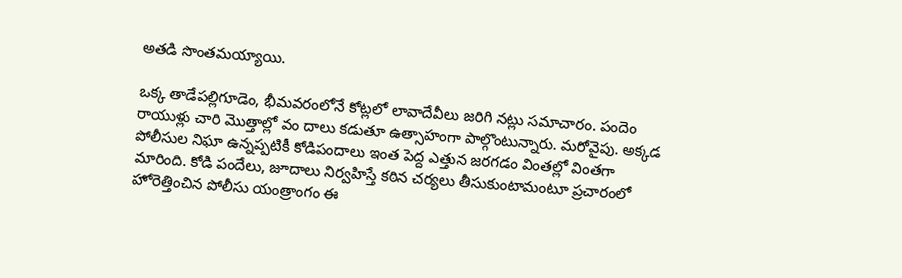అతడి సొంతమయ్యాయి.

ఒక్క తాడేపల్లిగూడెం, భీమవరంలోనే కోట్లలో లావాదేవీలు జరిగి నట్లు సమాచారం. పందెం రాయుళ్లు చారి మొత్తాల్లో వం దాలు కడుతూ ఉత్సాహంగా పాల్గొంటున్నారు. మరోవైపు. అక్కడ పోలీసుల నిఘా ఉన్నప్పటికీ కోడిపందాలు ఇంత పెద్ద ఎత్తున జరగడం వింతల్లో వింతగా మారింది. కోడి పందేలు, జూదాలు నిర్వహిస్తే కఠిన చర్యలు తీసుకుంటామంటూ ప్రచారంలో హోరెత్తించిన పోలీసు యంత్రాంగం ఈ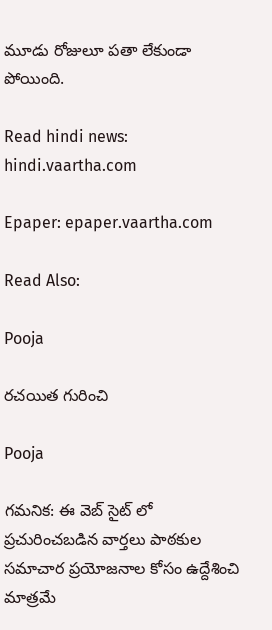మూడు రోజులూ పతా లేకుండా పోయింది.

Read hindi news: hindi.vaartha.com

Epaper: epaper.vaartha.com

Read Also:

Pooja

రచయిత గురించి

Pooja

గమనిక: ఈ వెబ్ సైట్ లో ప్రచురించబడిన వార్తలు పాఠకుల సమాచార ప్రయోజనాల కోసం ఉద్దేశించి మాత్రమే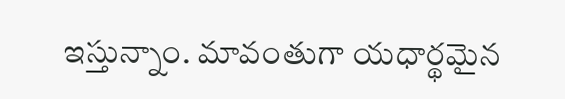ఇస్తున్నాం. మావంతుగా యధార్థమైన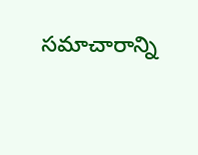సమాచారాన్ని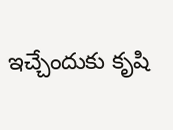ఇచ్చేందుకు కృషి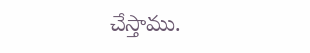చేస్తాము.